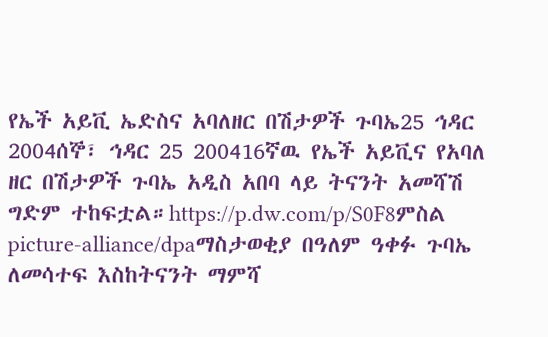የኤች አይቪ ኤድስና አባለዘር በሽታዎች ጉባኤ25 ኅዳር 2004ሰኞ፣ ኅዳር 25 200416ኛዉ የኤች አይቪና የአባለ ዘር በሽታዎች ጉባኤ አዲስ አበባ ላይ ትናንት አመሻሽ ግድም ተከፍቷል።https://p.dw.com/p/S0F8ምስል picture-alliance/dpaማስታወቂያ በዓለም ዓቀፉ ጉባኤ ለመሳተፍ እስከትናንት ማምሻ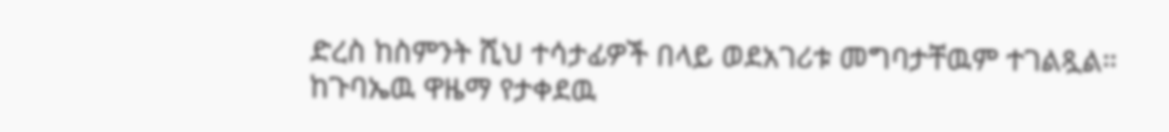ድረስ ከስምንት ሺህ ተሳታፊዎች በላይ ወደአገሪቱ መግባታቸዉም ተገልጿል። ከጉባኤዉ ዋዜማ የታቀደዉ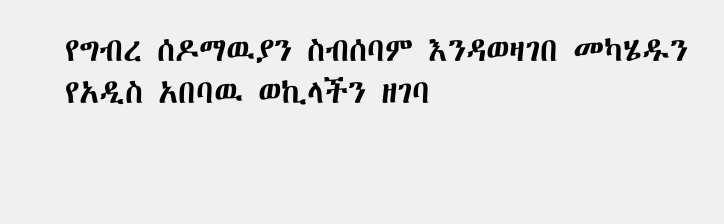የግብረ ሰዶማዉያን ስብሰባም እንዳወዛገበ መካሄዱን የአዲስ አበባዉ ወኪላችን ዘገባ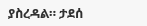ያስረዳል። ታደሰ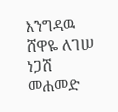እንግዳዉ ሸዋዬ ለገሠ ነጋሽ መሐመድ